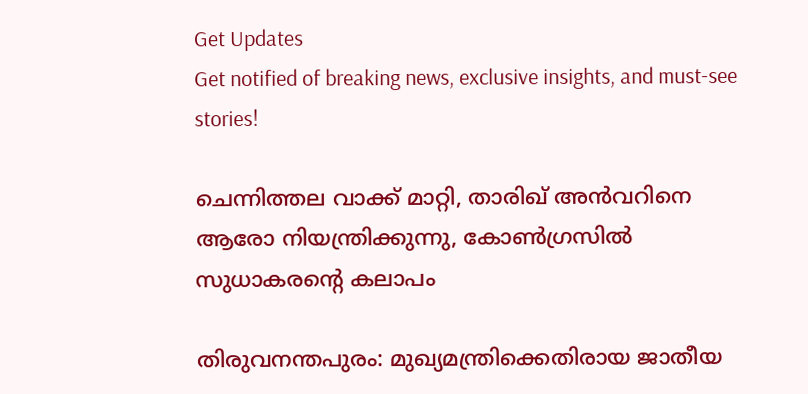Get Updates
Get notified of breaking news, exclusive insights, and must-see stories!

ചെന്നിത്തല വാക്ക് മാറ്റി, താരിഖ് അന്‍വറിനെ ആരോ നിയന്ത്രിക്കുന്നു, കോണ്‍ഗ്രസില്‍ സുധാകരന്റെ കലാപം

തിരുവനന്തപുരം: മുഖ്യമന്ത്രിക്കെതിരായ ജാതീയ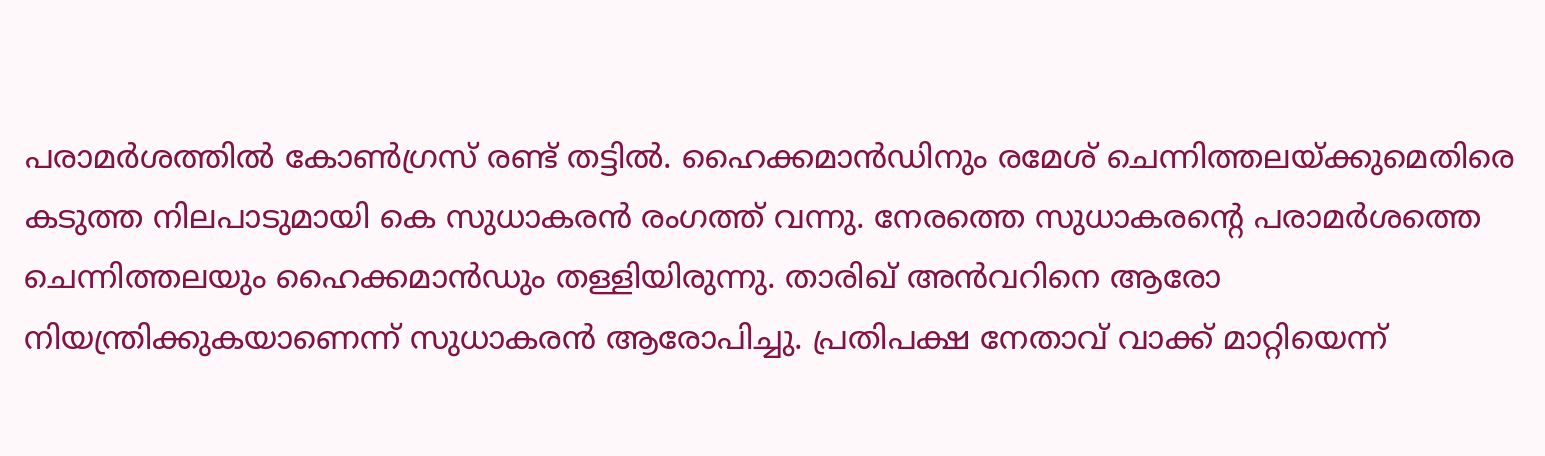പരാമര്‍ശത്തില്‍ കോണ്‍ഗ്രസ് രണ്ട് തട്ടില്‍. ഹൈക്കമാന്‍ഡിനും രമേശ് ചെന്നിത്തലയ്ക്കുമെതിരെ കടുത്ത നിലപാടുമായി കെ സുധാകരന്‍ രംഗത്ത് വന്നു. നേരത്തെ സുധാകരന്റെ പരാമര്‍ശത്തെ ചെന്നിത്തലയും ഹൈക്കമാന്‍ഡും തള്ളിയിരുന്നു. താരിഖ് അന്‍വറിനെ ആരോ നിയന്ത്രിക്കുകയാണെന്ന് സുധാകരന്‍ ആരോപിച്ചു. പ്രതിപക്ഷ നേതാവ് വാക്ക് മാറ്റിയെന്ന്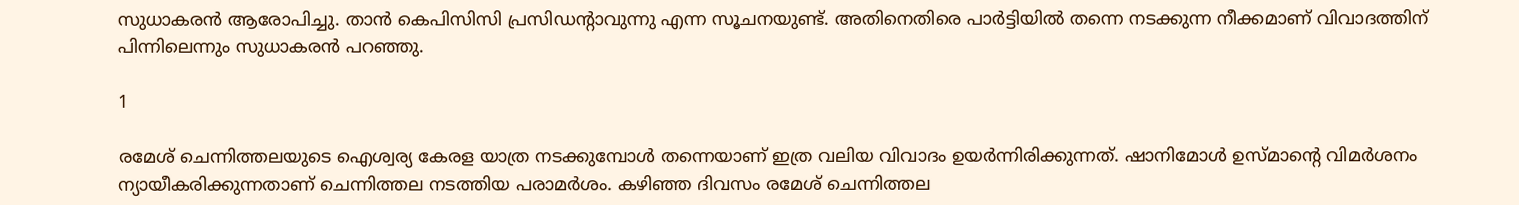സുധാകരന്‍ ആരോപിച്ചു. താന്‍ കെപിസിസി പ്രസിഡന്റാവുന്നു എന്ന സൂചനയുണ്ട്. അതിനെതിരെ പാര്‍ട്ടിയില്‍ തന്നെ നടക്കുന്ന നീക്കമാണ് വിവാദത്തിന് പിന്നിലെന്നും സുധാകരന്‍ പറഞ്ഞു.

1

രമേശ് ചെന്നിത്തലയുടെ ഐശ്വര്യ കേരള യാത്ര നടക്കുമ്പോള്‍ തന്നെയാണ് ഇത്ര വലിയ വിവാദം ഉയര്‍ന്നിരിക്കുന്നത്. ഷാനിമോള്‍ ഉസ്മാന്റെ വിമര്‍ശനം ന്യായീകരിക്കുന്നതാണ് ചെന്നിത്തല നടത്തിയ പരാമര്‍ശം. കഴിഞ്ഞ ദിവസം രമേശ് ചെന്നിത്തല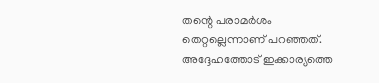തന്റെ പരാമര്‍ശം തെറ്റല്ലെന്നാണ് പറഞ്ഞത്. അദ്ദേഹത്തോട് ഇക്കാര്യത്തെ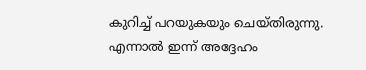കുറിച്ച് പറയുകയും ചെയ്തിരുന്നു. എന്നാല്‍ ഇന്ന് അദ്ദേഹം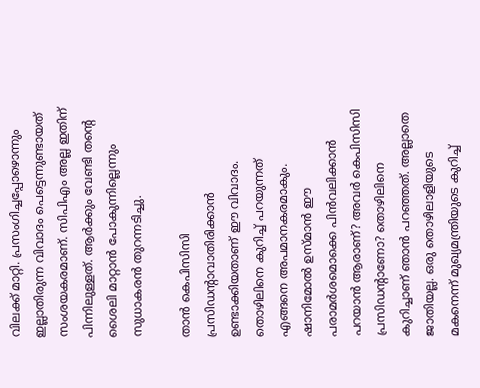വിലക്ക് മാറ്റി. പ്രസംഗിച്ചപ്പോഴൊന്നും ഇല്ലാതിരുന്ന വിവാദം പെട്ടെന്നുണ്ടായത് സംശയകരമാണ്. സിപിഎം അല്ല ഇതിന് പിന്നിലുള്ളത്. ആര്‍ക്കും വേണ്ടി തന്റെ ശൈലി മാറ്റാന്‍ പോകുന്നില്ലെന്നും സുധാകരന്‍ തുറന്നടിച്ചു.

താന്‍ കെപിസിസി പ്രസിഡന്റാവാതിരിക്കാന്‍ ഉണ്ടാക്കിയതാണ് ഈ വിവാദം. തൊഴിലിനെ കുറിച്ച് പറയുന്നത് എങ്ങനെ അപമാനകരമാകും. ഷാനിമോല്‍ ഉസ്മാന്‍ ഈ പരാമര്‍ശമൊക്കെ പിന്‍വലിക്കാന്‍ പറയാന്‍ ആരാണ്? അവര്‍ കെപിസിസി പ്രസിഡന്റാണോ? തൊഴിലിനെ കുറിച്ചാണ് ഞാന്‍ പറഞ്ഞത്. അല്ലാതെ ജാതിയല്ല. ഒരു തൊഴിലാളിയുടെ മകനെന്ന് മുഖ്യമന്ത്രിയുടെ കുറിച്ച്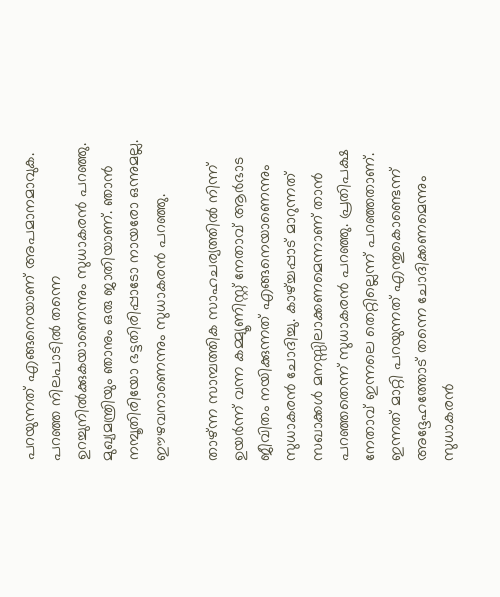പറയുന്നത് എങ്ങനെയാണ് അപമാനമാവുക. പറഞ്ഞ നിലപാടില്‍ തന്നെ ഉറച്ചുനില്‍ക്കുകയാണെന്നും സുധാകരന്‍ പറഞ്ഞു. മുഖ്യമന്ത്രിയും ഞാനും ഒരു ജാതിയാണ്. ഞാന്‍ നമ്പൂതിരിയോ ഭട്ടതിരിപ്പാടോ നായരോ ഒന്നുമല്ല. ഈഴവനാണെന്നും സുധാകരന്‍ പറഞ്ഞു.

താഴ്ന്ന സാമ്പത്തിക സാഹചര്യത്തില്‍ നിന്ന് ഉയര്‍ന്ന് വന്ന കമ്മ്യൂണിസ്റ്റ് നേതാവ് ആര്‍ഭാട ജീവിതം നയിക്കുന്നത് എങ്ങനെയാണെന്നും സുധാകരന്‍ ചോദിച്ചു. കാഴ്ച്ചപ്പാട് മാറുന്നത് സഖാക്കള്‍ മനസ്സിലാക്കണമെന്നാണ് താന്‍ പറഞ്ഞതെന്ന് സുധാകരന്‍ പറഞ്ഞു. പ്രതിപക്ഷ നേതാവ് ഇന്നലെ തെറ്റില്ലെന്ന് പറഞ്ഞതാണ്. ഇന്നത് മാറ്റി പറയുന്നത് എന്തുകൊണ്ടെന്ന് അദ്ദേഹത്തോട് തന്നെ ചോദിക്കണമെന്നും സുധാകരന്‍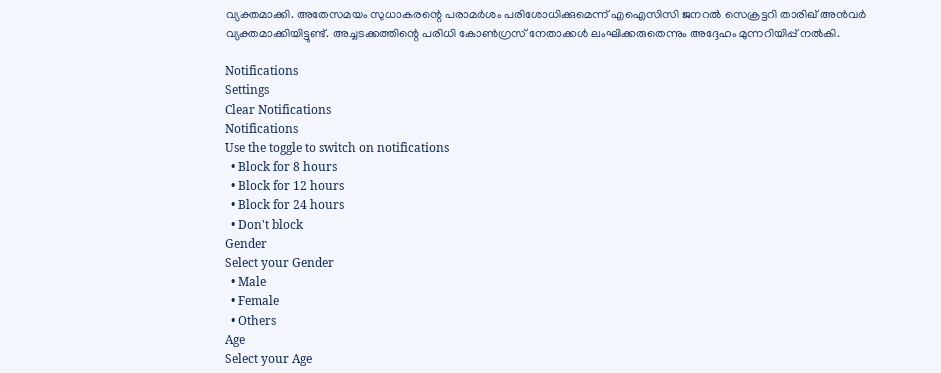വ്യക്തമാക്കി. അതേസമയം സുധാകരന്റെ പരാമര്‍ശം പരിശോധിക്കുമെന്ന് എഐസിസി ജനറല്‍ സെക്രട്ടറി താരിഖ് അന്‍വര്‍ വ്യക്തമാക്കിയിട്ടുണ്ട്. അച്ചടക്കത്തിന്റെ പരിധി കോണ്‍ഗ്രസ് നേതാക്കള്‍ ലംഘിക്കരുതെന്നും അദ്ദേഹം മുന്നറിയിപ്പ് നല്‍കി.

Notifications
Settings
Clear Notifications
Notifications
Use the toggle to switch on notifications
  • Block for 8 hours
  • Block for 12 hours
  • Block for 24 hours
  • Don't block
Gender
Select your Gender
  • Male
  • Female
  • Others
Age
Select your Age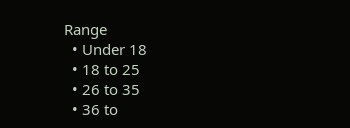Range
  • Under 18
  • 18 to 25
  • 26 to 35
  • 36 to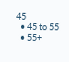45
  • 45 to 55
  • 55+